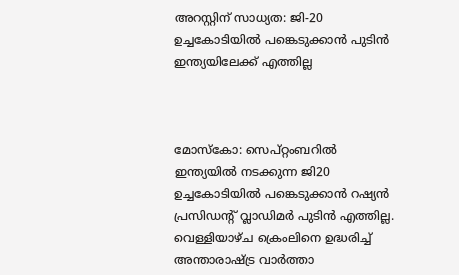അറസ്റ്റിന് സാധ്യത: ജി-20 ഉച്ചകോടിയിൽ പങ്കെടുക്കാൻ പുടിൻ ഇന്ത്യയിലേക്ക് എത്തില്ല



മോസ്കോ: സെപ്റ്റംബറിൽ ഇന്ത്യയിൽ നടക്കുന്ന ജി20 ഉച്ചകോടിയിൽ പങ്കെടുക്കാൻ റഷ്യൻ പ്രസിഡന്റ് വ്ലാഡിമർ പുടിൻ എത്തില്ല. വെള്ളിയാഴ്ച ക്രെംലിനെ ഉദ്ധരിച്ച് അന്താരാഷ്ട്ര വാർത്താ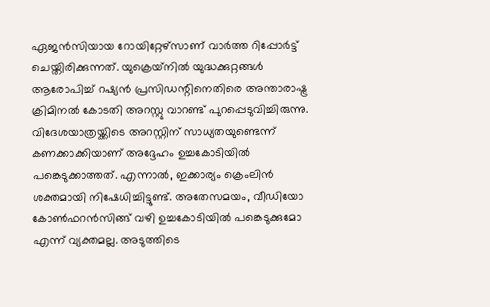ഏജൻസിയായ റോയിറ്റേഴ്സാണ് വാർത്ത റിപ്പോർട്ട് ചെയ്തിരിക്കുന്നത്. യുക്രെയ്‌നിൽ യുദ്ധക്കുറ്റങ്ങൾ ആരോപിച്ച് റഷ്യൻ പ്രസിഡന്റിനെതിരെ അന്താരാഷ്ട്ര ക്രിമിനൽ കോടതി അറസ്റ്റു വാറണ്ട് പുറപ്പെടുവിച്ചിരുന്നു. വിദേശയാത്രയ്ക്കിടെ അറസ്റ്റിന് സാധ്യതയുണ്ടെന്ന് കണക്കാക്കിയാണ് അദ്ദേഹം ഉച്ചകോടിയിൽ പങ്കെടുക്കാത്തത്. എന്നാൽ, ഇക്കാര്യം ക്രെംലിൻ ശക്തമായി നിഷേധിച്ചിട്ടുണ്ട്. അതേസമയം, വീഡിയോ കോൺഫറൻസിങ്ങ് വഴി ഉച്ചകോടിയിൽ പങ്കെടുക്കുമോ എന്ന് വ്യക്തമല്ല. അടുത്തിടെ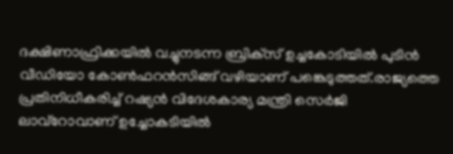ദക്ഷിണാഫ്രിക്കയിൽ വച്ചുനടന്ന ബ്രിക്‌സ് ഉച്ചകോടിയിൽ പുടിൻ വീഡിയോ കോൺഫറൻസിങ്ങ് വഴിയാണ് പങ്കെടുത്തത്.രാജ്യത്തെ പ്രതിനിധീകരിച്ച് റഷ്യൻ വിദേശകാര്യ മന്ത്രി സെർജി ലാവ്‌റോവാണ് ഉച്ചോകടിയിൽ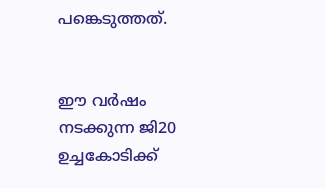പങ്കെടുത്തത്.


ഈ വർഷം നടക്കുന്ന ജി20 ഉച്ചകോടിക്ക്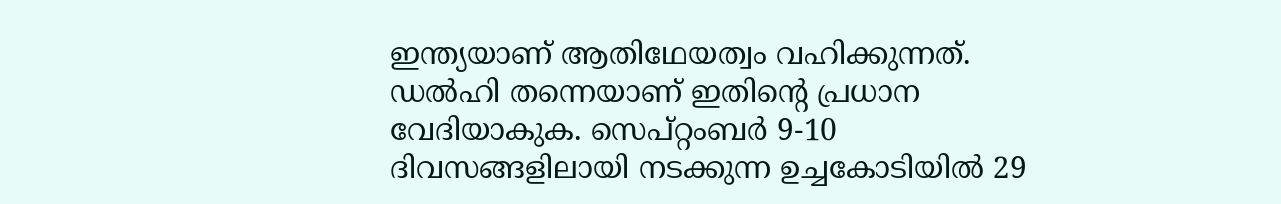ഇന്ത്യയാണ് ആതിഥേയത്വം വഹിക്കുന്നത്. ഡൽഹി തന്നെയാണ് ഇതിന്റെ പ്രധാന വേദിയാകുക. സെപ്റ്റംബർ 9-10 ദിവസങ്ങളിലായി നടക്കുന്ന ഉച്ചകോടിയിൽ 29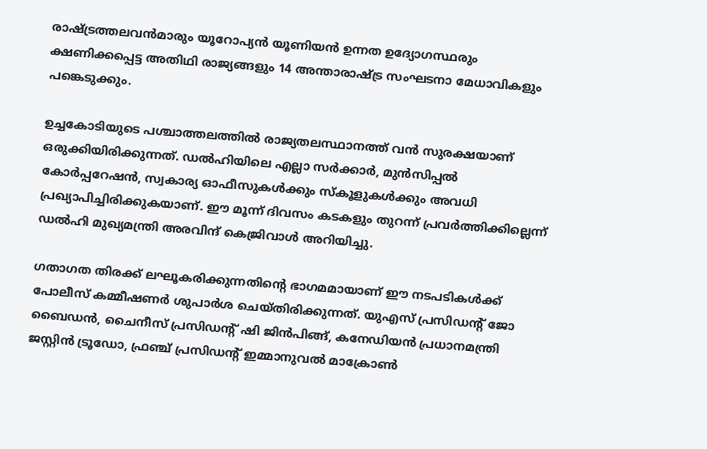രാഷ്ട്രത്തലവൻമാരും യൂറോപ്യൻ യൂണിയൻ ഉന്നത ഉദ്യോഗസ്ഥരും ക്ഷണിക്കപ്പെട്ട അതിഥി രാജ്യങ്ങളും 14 അന്താരാഷ്ട്ര സംഘടനാ മേധാവികളും പങ്കെടുക്കും.

ഉച്ചകോടിയുടെ പശ്ചാത്തലത്തിൽ രാജ്യതലസ്ഥാനത്ത് വൻ സുരക്ഷയാണ് ഒരുക്കിയിരിക്കുന്നത്. ഡൽഹിയിലെ എല്ലാ സർക്കാർ, മുൻസിപ്പൽ കോർപ്പറേഷൻ, സ്വകാര്യ ഓഫീസുകൾക്കും സ്കൂളുകൾക്കും അവധി പ്രഖ്യാപിച്ചിരിക്കുകയാണ്. ഈ മൂന്ന് ദിവസം കടകളും തുറന്ന് പ്രവർത്തിക്കില്ലെന്ന് ഡൽഹി മുഖ്യമന്ത്രി അരവിന്ദ് കെജ്രിവാൾ അറിയിച്ചു.

ഗതാഗത തിരക്ക് ലഘൂകരിക്കുന്നതിന്റെ ഭാഗമമായാണ് ഈ നടപടികൾക്ക് പോലീസ് കമ്മീഷണർ ശുപാർശ ചെയ്തിരിക്കുന്നത്. യുഎസ് പ്രസിഡന്റ് ജോ ബൈഡൻ, ചൈനീസ് പ്രസിഡന്റ് ഷി ജിൻപിങ്ങ്, കനേഡിയൻ പ്രധാനമന്ത്രി ജസ്റ്റിൻ ട്രൂഡോ, ഫ്രഞ്ച് പ്രസിഡന്റ് ഇമ്മാനുവൽ മാക്രോൺ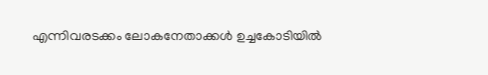എന്നിവരടക്കം ലോകനേതാക്കൾ ഉച്ചകോടിയിൽ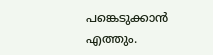പങ്കെടുക്കാൻ എത്തും.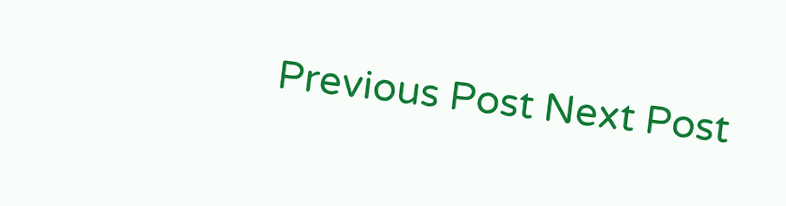Previous Post Next Post